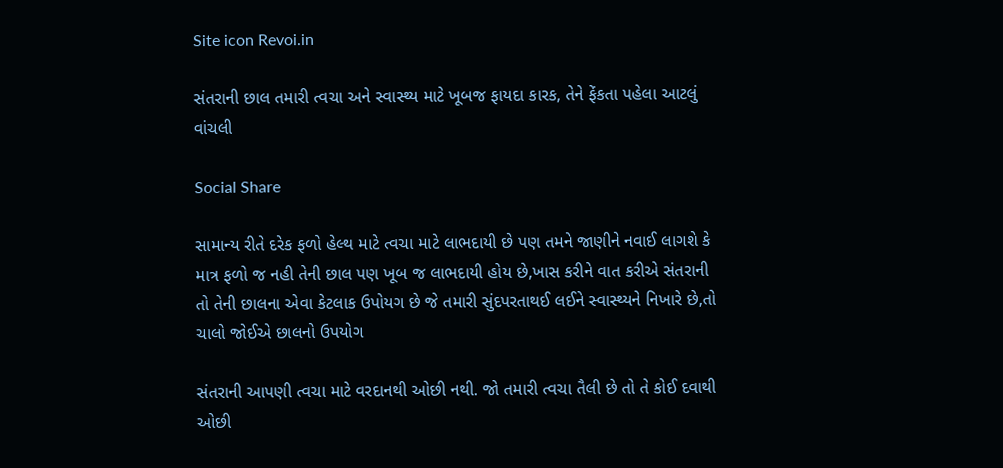Site icon Revoi.in

સંતરાની છાલ તમારી ત્વચા અને સ્વાસ્થ્ય માટે ખૂબજ ફાયદા કારક, તેને ફેંકતા પહેલા આટલું વાંચલી

Social Share

સામાન્ય રીતે દરેક ફળો હેલ્થ માટે ત્વચા માટે લાભદાયી છે પણ તમને જાણીને નવાઈ લાગશે કે માત્ર ફળો જ નહી તેની છાલ પણ ખૂબ જ લાભદાયી હોય છે,ખાસ કરીને વાત કરીએ સંતરાની તો તેની છાલના એવા કેટલાક ઉપોયગ છે જે તમારી સુંદપરતાથઈ લઈને સ્વાસ્થ્યને નિખારે છે,તો ચાલો જોઈએ છાલનો ઉપયોગ

સંતરાની આપણી ત્વચા માટે વરદાનથી ઓછી નથી. જો તમારી ત્વચા તૈલી છે તો તે કોઈ દવાથી ઓછી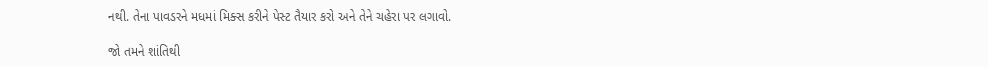નથી. તેના પાવડરને મધમાં મિક્સ કરીને પેસ્ટ તૈયાર કરો અને તેને ચહેરા પર લગાવો.

જો તમને શાંતિથી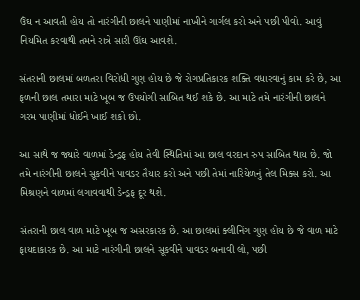ઉંઘ ન આવતી હોય તો નારંગીની છાલને પાણીમાં નાખીને ગાર્ગલ કરો અને પછી પીવો. આવું નિયમિત કરવાથી તમને રાત્રે સારી ઊંઘ આવશે.

સંતરાની છાલમાં બળતરા વિરોધી ગુણ હોય છે જે રોગપ્રતિકારક શક્તિ વધારવાનું કામ કરે છે, આ ફળની છાલ તમારા માટે ખૂબ જ ઉપયોગી સાબિત થઈ શકે છે. આ માટે તમે નારંગીની છાલને ગરમ પાણીમાં ધોઈને ખાઈ શકો છો.

આ સાથે જ જ્યારે વાળમાં ડેન્ડ્રફ હોય તેવી સ્થિતિમાં આ છાલ વરદાન રુપ સાબિત થાય છે. જો તમે નારંગીની છાલને સૂકવીને પાવડર તૈયાર કરો અને પછી તેમાં નારિયેળનું તેલ મિક્સ કરો. આ મિશ્રણને વાળમાં લગાવવાથી ડેન્ડ્રફ દૂર થશે.

સંતરાની છાલ વાળ માટે ખૂબ જ અસરકારક છે. આ છાલમાં ક્લીનિંગ ગુણ હોય છે જે વાળ માટે ફાયદાકારક છે. આ માટે નારંગીની છાલને સૂકવીને પાવડર બનાવી લો, પછી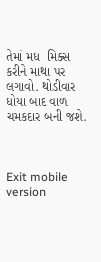તેમાં મધ  મિક્સ કરીને માથા પર લગાવો. થોડીવાર ધોયા બાદ વાળ ચમકદાર બની જશે.



Exit mobile version